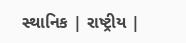સ્થાનિક | રાષ્ટ્રીય |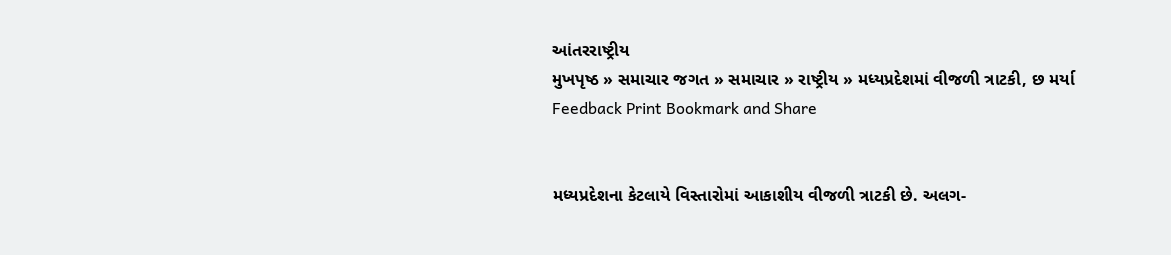આંતરરાષ્ટ્રીય
મુખપૃષ્ઠ » સમાચાર જગત » સમાચાર » રાષ્ટ્રીય » મધ્યપ્રદેશમાં વીજળી ત્રાટકી, છ મર્યા
Feedback Print Bookmark and Share


મધ્યપ્રદેશના કેટલાયે વિસ્તારોમાં આકાશીય વીજળી ત્રાટકી છે. અલગ-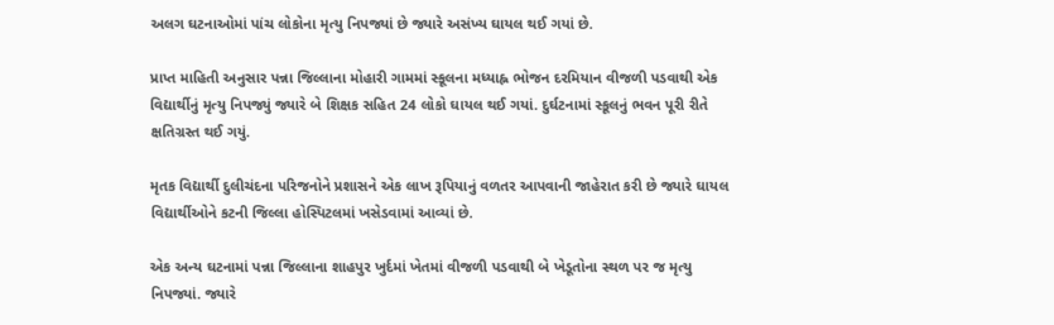અલગ ઘટનાઓમાં પાંચ લોકોના મૃત્યુ નિપજ્યાં છે જ્યારે અસંખ્ય ઘાયલ થઈ ગયાં છે.

પ્રાપ્ત માહિતી અનુસાર પન્ના જિલ્લાના મોહારી ગામમાં સ્કૂલના મધ્યાહ્ન ભોજન દરમિયાન વીજળી પડવાથી એક વિદ્યાર્થીનું મૃત્યુ નિપજ્યું જ્યારે બે શિક્ષક સહિત 24 લોકો ઘાયલ થઈ ગયાં. દુર્ઘટનામાં સ્કૂલનું ભવન પૂરી રીતે ક્ષતિગ્રસ્ત થઈ ગયું.

મૃતક વિદ્યાર્થી દુલીચંદના પરિજનોને પ્રશાસને એક લાખ રૂપિયાનું વળતર આપવાની જાહેરાત કરી છે જ્યારે ઘાયલ વિદ્યાર્થીઓને કટની જિલ્લા હોસ્પિટલમાં ખસેડવામાં આવ્યાં છે.

એક અન્ય ઘટનામાં પન્ના જિલ્લાના શાહપુર ખુર્દમાં ખેતમાં વીજળી પડવાથી બે ખેડૂતોના સ્થળ પર જ મૃત્યુ નિપજ્યાં. જ્યારે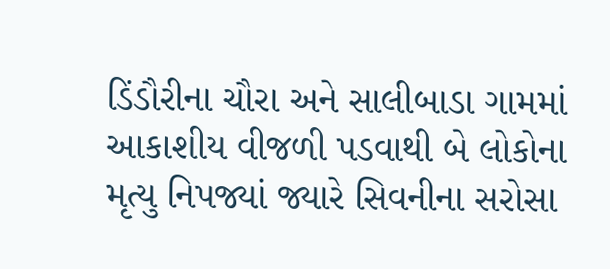ડિંડૌરીના ચૌરા અને સાલીબાડા ગામમાં આકાશીય વીજળી પડવાથી બે લોકોના મૃત્યુ નિપજ્યાં જ્યારે સિવનીના સરોસા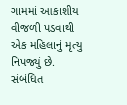ગામમાં આકાશીય વીજળી પડવાથી એક મહિલાનું મૃત્યુ નિપજ્યું છે.
સંબંધિત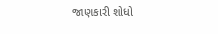જાણકારી શોધો